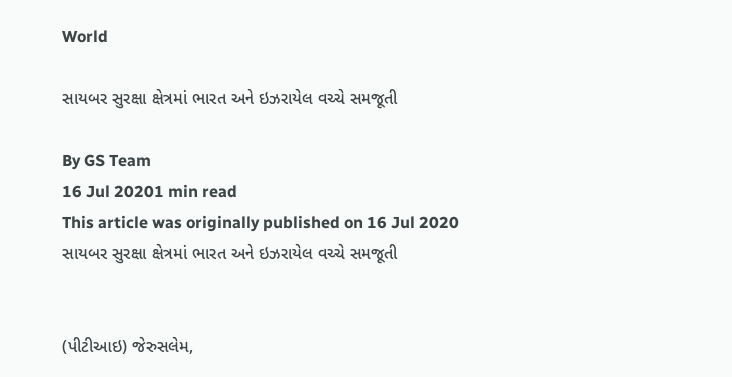World

સાયબર સુરક્ષા ક્ષેત્રમાં ભારત અને ઇઝરાયેલ વચ્ચે સમજૂતી

By GS Team
16 Jul 20201 min read
This article was originally published on 16 Jul 2020
સાયબર સુરક્ષા ક્ષેત્રમાં ભારત અને ઇઝરાયેલ વચ્ચે સમજૂતી


(પીટીઆઇ) જેરુસલેમ,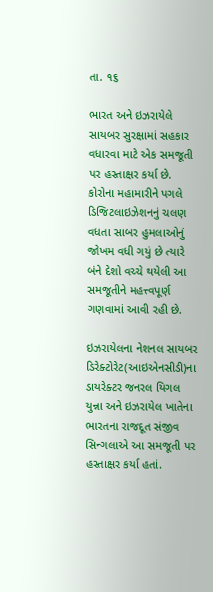તા. ૧૬

ભારત અને ઇઝરાયેલે સાયબર સુરક્ષામાં સહકાર વધારવા માટે એક સમજૂતી પર હસ્તાક્ષર કર્યા છે. કોરોના મહામારીને પગલે ડિજિટલાઇઝેશનનું ચલણ વધતા સાબર હુમલાઓનું જોખમ વધી ગયું છે ત્યારે બંને દેશો વચ્ચે થયેલી આ સમજૂતીને મહત્ત્વપૂર્ણ ગણવામાં આવી રહી છે.

ઇઝરાયેલના નેશનલ સાયબર ડિરેક્ટોરેટ(આઇએનસીડી)ના ડાયરેક્ટર જનરલ યિગલ યુન્ના અને ઇઝરાયેલ ખાતેના ભારતના રાજદૂત સંજીવ સિન્ગલાએ આ સમજૂતી પર હસ્તાક્ષર કર્યા હતાં.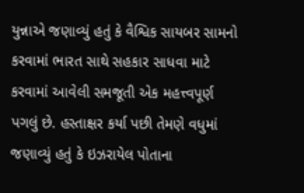યુન્નાએ જણાવ્યું હતું કે વૈશ્વિક સાયબર સામનો કરવામાં ભારત સાથે સહકાર સાધવા માટે કરવામાં આવેલી સમજૂતી એક મહત્ત્વપૂર્ણ પગલું છે. હસ્તાક્ષર કર્યા પછી તેમણે વધુમાં જણાવ્યું હતું કે ઇઝરાયેલ પોતાના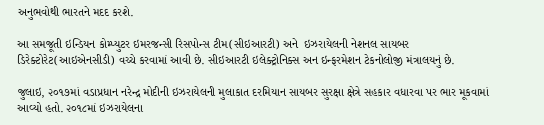અનુભવોથી ભારતને મદદ કરશે.

આ સમજૂતી ઇન્ડિયન કોમ્પ્યુટર ઇમરજન્સી રિસપોન્સ ટીમ(સીઇઆરટી) અને  ઇઝરાયેલની નેશનલ સાયબર ડિરેક્ટોરેટ(આઇએનસીડી) વચ્ચે કરવામાં આવી છે. સીઇઆરટી ઇલેક્ટ્રોનિક્સ અન ઇન્ફરમેશન ટેકનોલોજી મંત્રાલયનું છે.

જુલાઇ, ૨૦૧૭માં વડાપ્રધાન નરેન્દ્ર મોદીની ઇઝરાયેલની મુલાકાત દરમિયાન સાયબર સુરક્ષા ક્ષેત્રે સહકાર વધારવા પર ભાર મૂકવામાં આવ્યો હતો. ૨૦૧૮માં ઇઝરાયેલના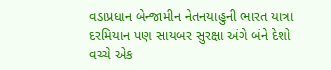વડાપ્રધાન બેન્જામીન નેતનયાહુની ભારત યાત્રા દરમિયાન પણ સાયબર સુરક્ષા અંગે બંને દેશો વચ્ચે એક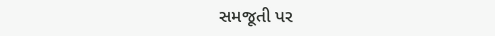સમજૂતી પર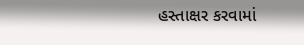હસ્તાક્ષર કરવામાં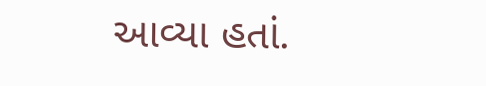આવ્યા હતાં.